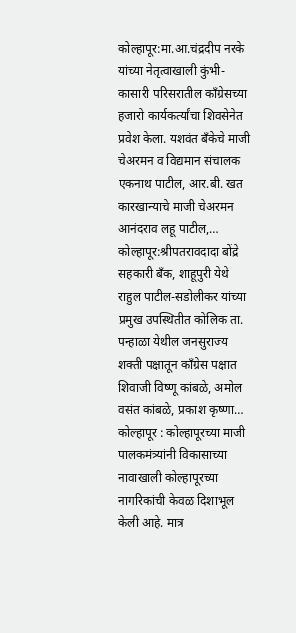कोल्हापूर:मा.आ.चंद्रदीप नरके यांच्या नेतृत्वाखाली कुंभी-कासारी परिसरातील काँग्रेसच्या हजारो कार्यकर्त्यांचा शिवसेनेत प्रवेश केला. यशवंत बँकेचे माजी चेअरमन व विद्यमान संचालक एकनाथ पाटील, आर.बी. खत कारखान्याचे माजी चेअरमन आनंदराव लहू पाटील,…
कोल्हापूर:श्रीपतरावदादा बोंद्रे सहकारी बँक, शाहूपुरी येथे राहुल पाटील-सडोलीकर यांच्या प्रमुख उपस्थितीत कोलिक ता. पन्हाळा येथील जनसुराज्य शक्ती पक्षातून कॉंग्रेस पक्षात शिवाजी विष्णू कांबळे, अमोल वसंत कांबळे, प्रकाश कृष्णा…
कोल्हापूर : कोल्हापूरच्या माजी पालकमंत्र्यांनी विकासाच्या नावाखाली कोल्हापूरच्या नागरिकांची केवळ दिशाभूल केली आहे. मात्र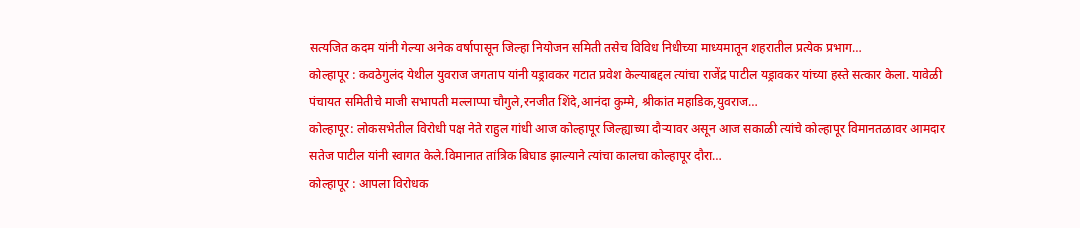सत्यजित कदम यांनी गेल्या अनेक वर्षापासून जिल्हा नियोजन समिती तसेच विविध निधीच्या माध्यमातून शहरातील प्रत्येक प्रभाग…
कोल्हापूर : कवठेगुलंद येथील युवराज जगताप यांनी यड्रावकर गटात प्रवेश केल्याबद्दल त्यांचा राजेंद्र पाटील यड्रावकर यांच्या हस्ते सत्कार केला. यावेळी पंचायत समितीचे माजी सभापती मल्लाप्पा चौगुले,रनजीत शिंदे,आनंदा कुम्मे, श्रीकांत महाडिक,युवराज…
कोल्हापूर: लोकसभेतील विरोधी पक्ष नेते राहुल गांधी आज कोल्हापूर जिल्ह्याच्या दौऱ्यावर असून आज सकाळी त्यांचे कोल्हापूर विमानतळावर आमदार सतेज पाटील यांनी स्वागत केले.विमानात तांत्रिक बिघाड झाल्याने त्यांचा कालचा कोल्हापूर दौरा…
कोल्हापूर : आपला विरोधक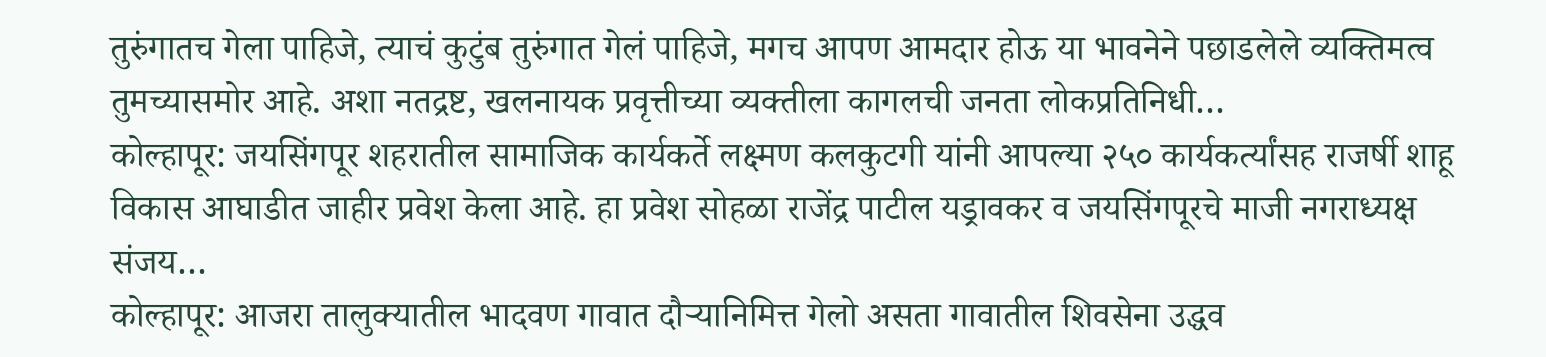तुरुंगातच गेला पाहिजे, त्याचं कुटुंब तुरुंगात गेलं पाहिजे, मगच आपण आमदार होऊ या भावनेने पछाडलेले व्यक्तिमत्व तुमच्यासमोर आहे. अशा नतद्रष्ट, खलनायक प्रवृत्तीच्या व्यक्तीला कागलची जनता लोकप्रतिनिधी…
कोल्हापूर: जयसिंगपूर शहरातील सामाजिक कार्यकर्ते लक्ष्मण कलकुटगी यांनी आपल्या २५० कार्यकर्त्यांसह राजर्षी शाहू विकास आघाडीत जाहीर प्रवेश केला आहे. हा प्रवेश सोहळा राजेंद्र पाटील यड्रावकर व जयसिंगपूरचे माजी नगराध्यक्ष संजय…
कोल्हापूर: आजरा तालुक्यातील भादवण गावात दौऱ्यानिमित्त गेलो असता गावातील शिवसेना उद्धव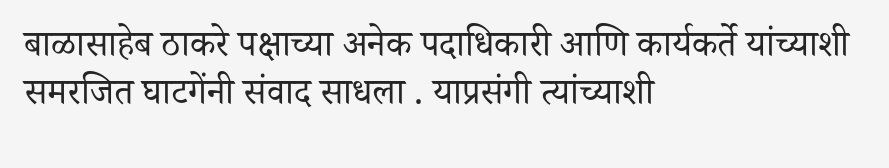बाळासाहेब ठाकरे पक्षाच्या अनेक पदाधिकारी आणि कार्यकर्ते यांच्याशी समरजित घाटगेंनी संवाद साधला . याप्रसंगी त्यांच्याशी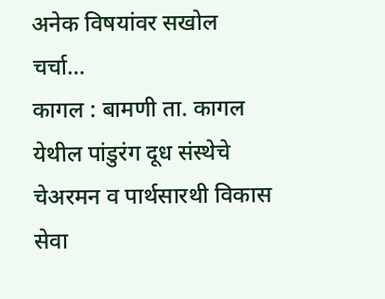अनेक विषयांवर सखोल चर्चा…
कागल : बामणी ता. कागल येथील पांडुरंग दूध संस्थेचे चेअरमन व पार्थसारथी विकास सेवा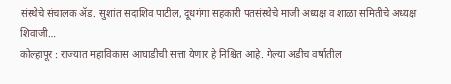संस्थेचे संचालक ॲड. सुशांत सदाशिव पाटील, दूधगंगा सहकारी पतसंस्थेचे माजी अध्यक्ष व शाळा समितीचे अध्यक्ष शिवाजी…
कोल्हापूर : राज्यात महाविकास आघाडीची सत्ता येणार हे निश्चित आहे. गेल्या अडीच वर्षातील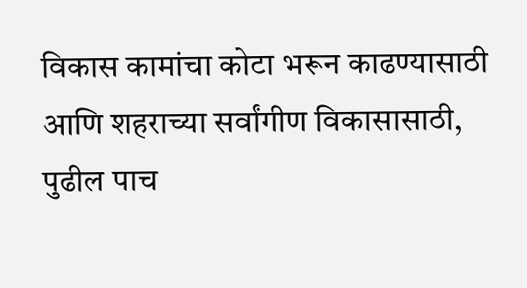विकास कामांचा कोटा भरून काढण्यासाठी आणि शहराच्या सर्वांगीण विकासासाठी, पुढील पाच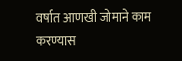वर्षात आणखी जोमाने काम करण्यास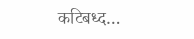कटिबध्द…